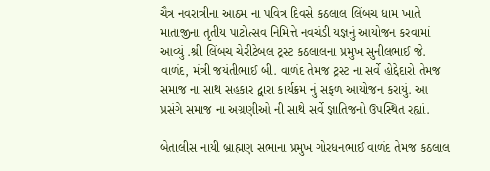ચૈત્ર નવરાત્રીના આઠમ ના પવિત્ર દિવસે કઠલાલ લિંબચ ધામ ખાતે માતાજીના તૃતીય પાટોત્સવ નિમિત્તે નવચંડી યજ્ઞનું આયોજન કરવામાં આવ્યું .શ્રી લિંબચ ચેરીટેબલ ટ્રસ્ટ કઠલાલના પ્રમુખ સુનીલભાઈ જે. વાળંદ, મંત્રી જયંતીભાઈ બી. વાળંદ તેમજ ટ્રસ્ટ ના સર્વે હોદ્દેદારો તેમજ સમાજ ના સાથ સહકાર દ્વારા કાર્યક્રમ નું સફળ આયોજન કરાયું. આ પ્રસંગે સમાજ ના અગ્રણીઓ ની સાથે સર્વે જ્ઞાતિજનો ઉપસ્થિત રહ્યાં.

બેતાલીસ નાયી બ્રાહ્મણ સભાના પ્રમુખ ગોરધનભાઈ વાળંદ તેમજ કઠલાલ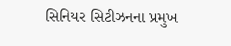સિનિયર સિટીઝનના પ્રમુખ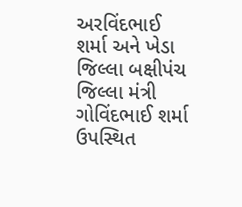અરવિંદભાઈ શર્મા અને ખેડા જિલ્લા બક્ષીપંચ જિલ્લા મંત્રી ગોવિંદભાઈ શર્મા ઉપસ્થિત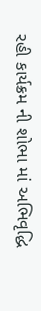રહી કાર્યક્રમ ની શોભા માં અભિવૃદ્ધિ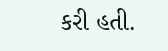કરી હતી.